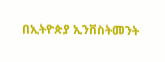በኢትዮጵያ ኢንቨስትመንት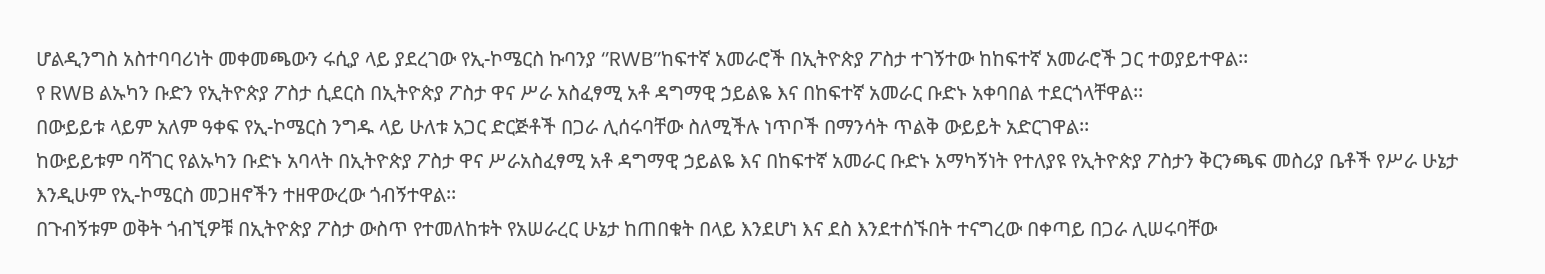ሆልዲንግስ አስተባባሪነት መቀመጫውን ሩሲያ ላይ ያደረገው የኢ-ኮሜርስ ኩባንያ ‘’RWB’’ከፍተኛ አመራሮች በኢትዮጵያ ፖስታ ተገኝተው ከከፍተኛ አመራሮች ጋር ተወያይተዋል፡፡
የ RWB ልኡካን ቡድን የኢትዮጵያ ፖስታ ሲደርስ በኢትዮጵያ ፖስታ ዋና ሥራ አስፈፃሚ አቶ ዳግማዊ ኃይልዬ እና በከፍተኛ አመራር ቡድኑ አቀባበል ተደርጎላቸዋል፡፡
በውይይቱ ላይም አለም ዓቀፍ የኢ-ኮሜርስ ንግዱ ላይ ሁለቱ አጋር ድርጅቶች በጋራ ሊሰሩባቸው ስለሚችሉ ነጥቦች በማንሳት ጥልቅ ውይይት አድርገዋል፡፡
ከውይይቱም ባሻገር የልኡካን ቡድኑ አባላት በኢትዮጵያ ፖስታ ዋና ሥራአስፈፃሚ አቶ ዳግማዊ ኃይልዬ እና በከፍተኛ አመራር ቡድኑ አማካኝነት የተለያዩ የኢትዮጵያ ፖስታን ቅርንጫፍ መስሪያ ቤቶች የሥራ ሁኔታ እንዲሁም የኢ-ኮሜርስ መጋዘኖችን ተዘዋውረው ጎብኝተዋል፡፡
በጉብኝቱም ወቅት ጎብኚዎቹ በኢትዮጵያ ፖስታ ውስጥ የተመለከቱት የአሠራረር ሁኔታ ከጠበቁት በላይ እንደሆነ እና ደስ እንደተሰኙበት ተናግረው በቀጣይ በጋራ ሊሠሩባቸው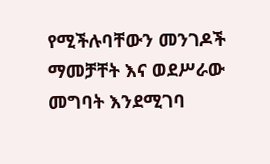የሚችሉባቸውን መንገዶች ማመቻቸት እና ወደሥራው መግባት እንደሚገባ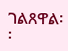ገልጸዋል፡፡